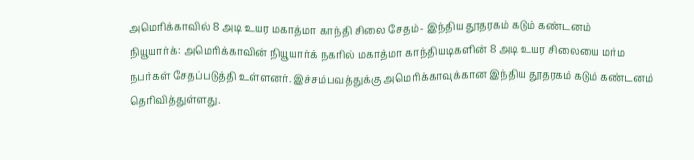அமெரிக்காவில் 8 அடி உயர மகாத்மா காந்தி சிலை சேதம்- இந்திய தூதரகம் கடும் கண்டனம்
நியூயார்க்: அமெரிக்காவின் நியூயார்க் நகரில் மகாத்மா காந்தியடிகளின் 8 அடி உயர சிலையை மர்ம நபர்கள் சேதப்படுத்தி உள்ளனர். இச்சம்பவத்துக்கு அமெரிக்காவுக்கான இந்திய தூதரகம் கடும் கண்டனம் தெரிவித்துள்ளது.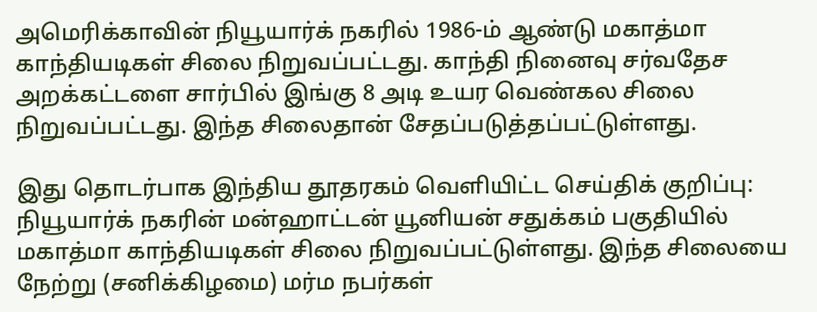அமெரிக்காவின் நியூயார்க் நகரில் 1986-ம் ஆண்டு மகாத்மா காந்தியடிகள் சிலை நிறுவப்பட்டது. காந்தி நினைவு சர்வதேச அறக்கட்டளை சார்பில் இங்கு 8 அடி உயர வெண்கல சிலை நிறுவப்பட்டது. இந்த சிலைதான் சேதப்படுத்தப்பட்டுள்ளது.

இது தொடர்பாக இந்திய தூதரகம் வெளியிட்ட செய்திக் குறிப்பு: நியூயார்க் நகரின் மன்ஹாட்டன் யூனியன் சதுக்கம் பகுதியில் மகாத்மா காந்தியடிகள் சிலை நிறுவப்பட்டுள்ளது. இந்த சிலையை நேற்று (சனிக்கிழமை) மர்ம நபர்கள்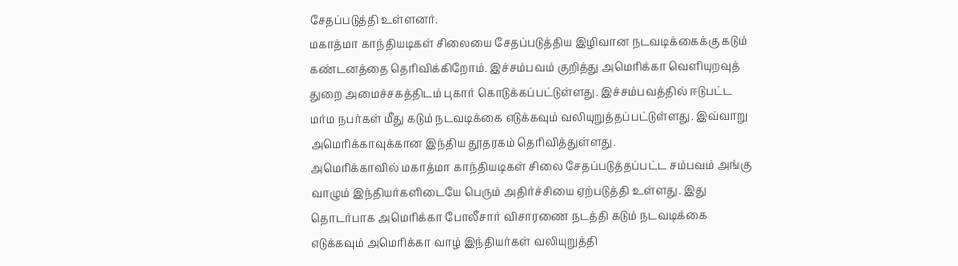சேதப்படுத்தி உள்ளனர்.
மகாத்மா காந்தியடிகள் சிலையை சேதப்படுத்திய இழிவான நடவடிக்கைக்கு கடும் கண்டனத்தை தெரிவிக்கிறோம். இச்சம்பவம் குறித்து அமெரிக்கா வெளியுறவுத் துறை அமைச்சகத்திடம் புகார் கொடுக்கப்பட்டுள்ளது. இச்சம்பவத்தில் ஈடுபட்ட மர்ம நபர்கள் மீது கடும் நடவடிக்கை எடுக்கவும் வலியுறுத்தப்பட்டுள்ளது. இவ்வாறு அமெரிக்காவுக்கான இந்திய தூதரகம் தெரிவித்துள்ளது.
அமெரிக்காவில் மகாத்மா காந்தியடிகள் சிலை சேதப்படுத்தப்பட்ட சம்பவம் அங்கு வாழும் இந்தியர்களிடையே பெரும் அதிர்ச்சியை ஏற்படுத்தி உள்ளது. இது தொடர்பாக அமெரிக்கா போலீசார் விசாரணை நடத்தி கடும் நடவடிக்கை எடுக்கவும் அமெரிக்கா வாழ் இந்தியர்கள் வலியுறுத்தி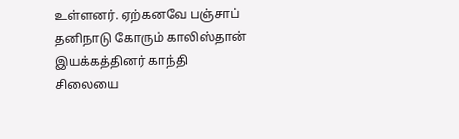உள்ளனர். ஏற்கனவே பஞ்சாப் தனிநாடு கோரும் காலிஸ்தான் இயக்கத்தினர் காந்தி சிலையை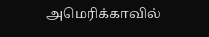அமெரிக்காவில்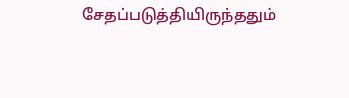சேதப்படுத்தியிருந்ததும்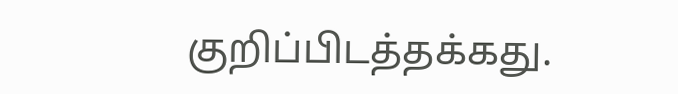குறிப்பிடத்தக்கது.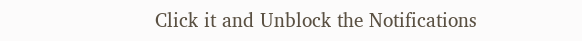Click it and Unblock the Notifications